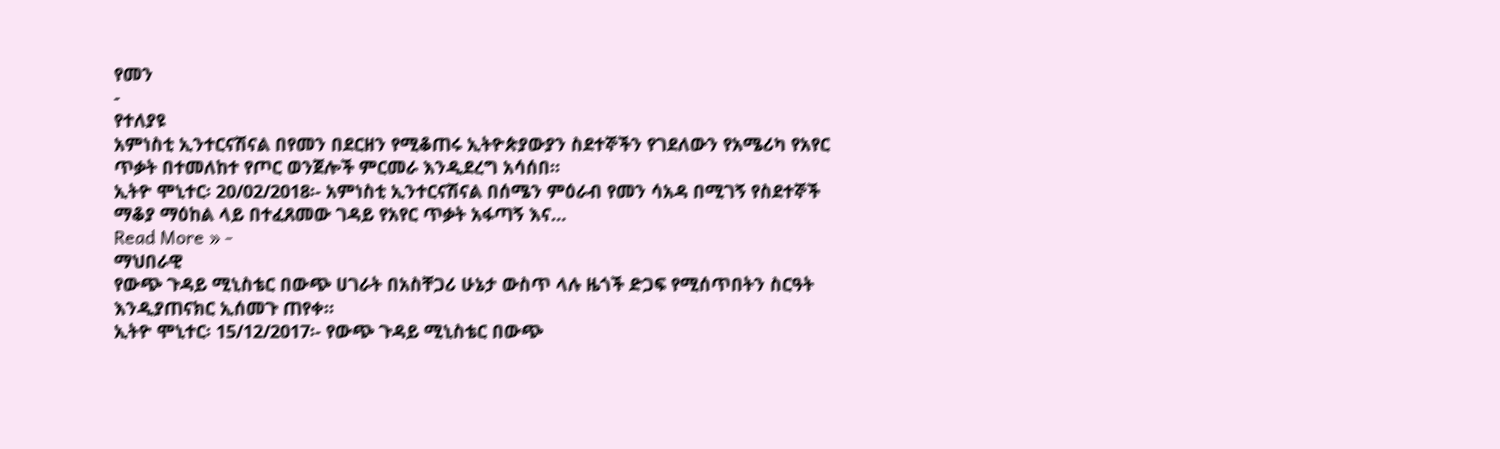የመን
-
የተለያዩ
አምነስቲ ኢንተርናሽናል በየመን በደርዘን የሚቆጠሩ ኢትዮጵያውያን ስደተኞችን የገደለውን የአሜሪካ የአየር ጥቃት በተመለከተ የጦር ወንጀሎች ምርመራ እንዲደረግ አሳሰበ።
ኢትዮ ሞኒተር፡ 20/02/2018፡- አምነስቲ ኢንተርናሽናል በሰሜን ምዕራብ የመን ሳአዳ በሚገኝ የስደተኞች ማቆያ ማዕከል ላይ በተፈጸመው ገዳይ የአየር ጥቃት አፋጣኝ እና…
Read More » -
ማህበራዊ
የውጭ ጉዳይ ሚኒስቴር በውጭ ሀገራት በአስቸጋሪ ሁኔታ ውስጥ ላሉ ዜጎች ድጋፍ የሚሰጥበትን ስርዓት እንዲያጠናክር ኢሰመጉ ጠየቀ።
ኢትዮ ሞኒተር፡ 15/12/2017፡- የውጭ ጉዳይ ሚኒስቴር በውጭ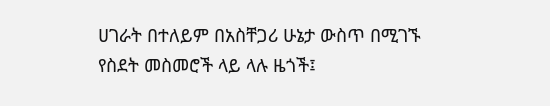ሀገራት በተለይም በአስቸጋሪ ሁኔታ ውስጥ በሚገኙ የስደት መስመሮች ላይ ላሉ ዜጎች፤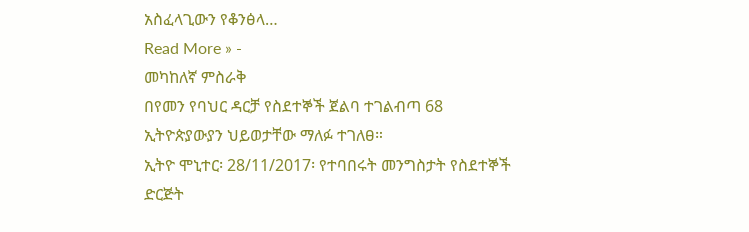አስፈላጊውን የቆንፅላ…
Read More » -
መካከለኛ ምስራቅ
በየመን የባህር ዳርቻ የስደተኞች ጀልባ ተገልብጣ 68 ኢትዮጵያውያን ህይወታቸው ማለፉ ተገለፀ።
ኢትዮ ሞኒተር፡ 28/11/2017፡ የተባበሩት መንግስታት የስደተኞች ድርጅት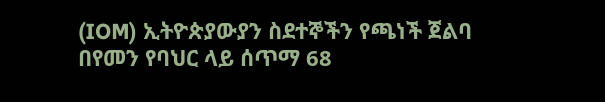(IOM) ኢትዮጵያውያን ስደተኞችን የጫነች ጀልባ በየመን የባህር ላይ ሰጥማ 68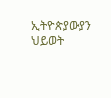ኢትዮጵያውያን ህይወት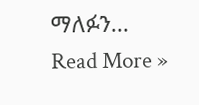ማለፉን…
Read More »